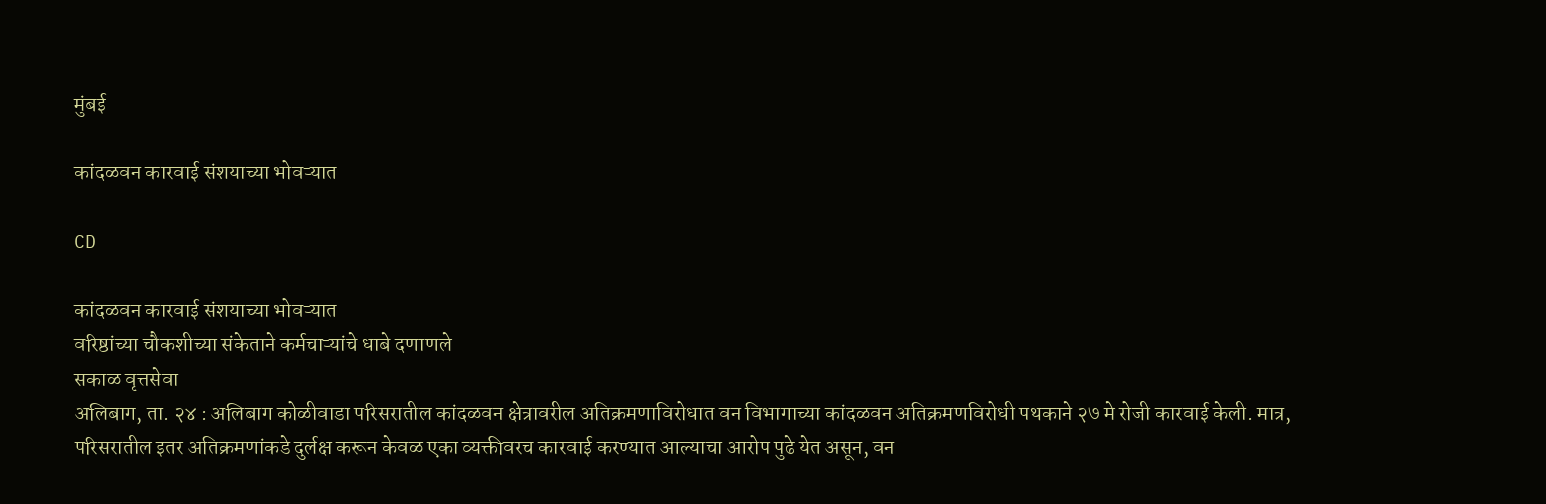मुंबई

कांदळवन कारवाई संशयाच्या भोवऱ्यात

CD

कांदळवन कारवाई संशयाच्या भोवऱ्यात
वरिष्ठांच्या चौकशीच्या संकेताने कर्मचाऱ्यांचे धाबे दणाणले
सकाळ वृत्तसेवा
अलिबाग, ता. २४ : अलिबाग कोळीवाडा परिसरातील कांदळवन क्षेत्रावरील अतिक्रमणाविरोधात वन विभागाच्या कांदळवन अतिक्रमणविरोधी पथकाने २७ मे रोजी कारवाई केली. मात्र, परिसरातील इतर अतिक्रमणांकडे दुर्लक्ष करून केवळ एका व्यक्तीवरच कारवाई करण्यात आल्याचा आरोप पुढे येत असून, वन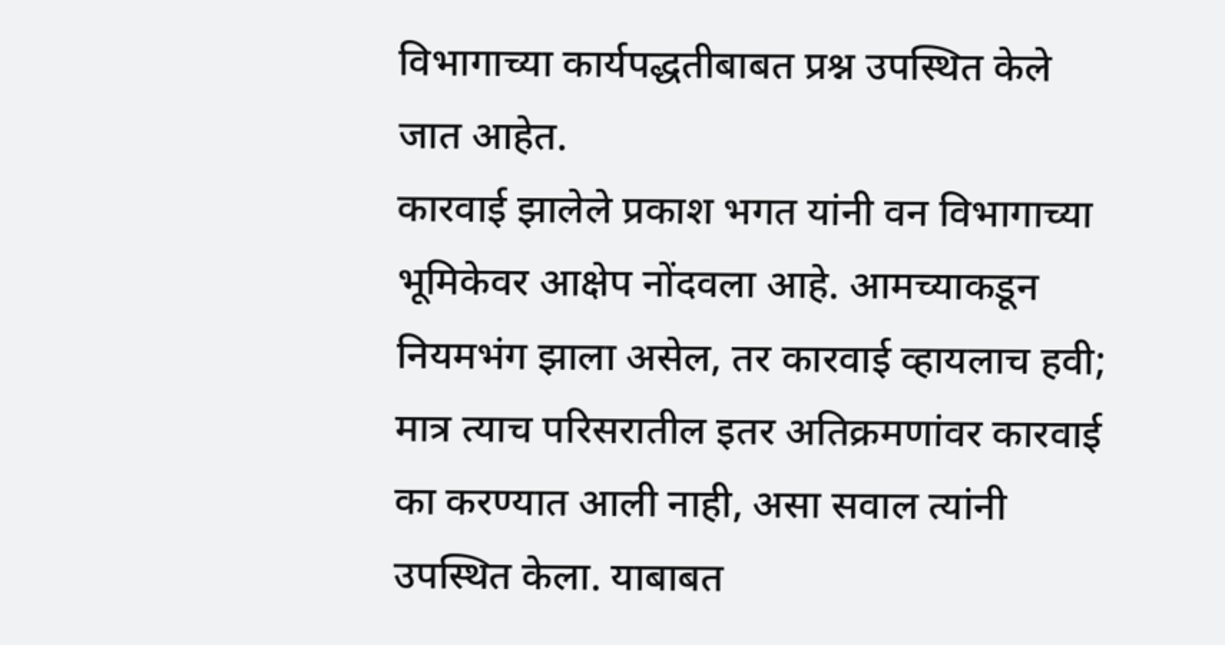विभागाच्या कार्यपद्धतीबाबत प्रश्न उपस्थित केले जात आहेत.
कारवाई झालेले प्रकाश भगत यांनी वन विभागाच्या भूमिकेवर आक्षेप नोंदवला आहे. आमच्याकडून नियमभंग झाला असेल, तर कारवाई व्हायलाच हवी; मात्र त्याच परिसरातील इतर अतिक्रमणांवर कारवाई का करण्यात आली नाही, असा सवाल त्यांनी उपस्थित केला. याबाबत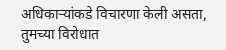अधिकाऱ्यांकडे विचारणा केली असता, तुमच्या विरोधात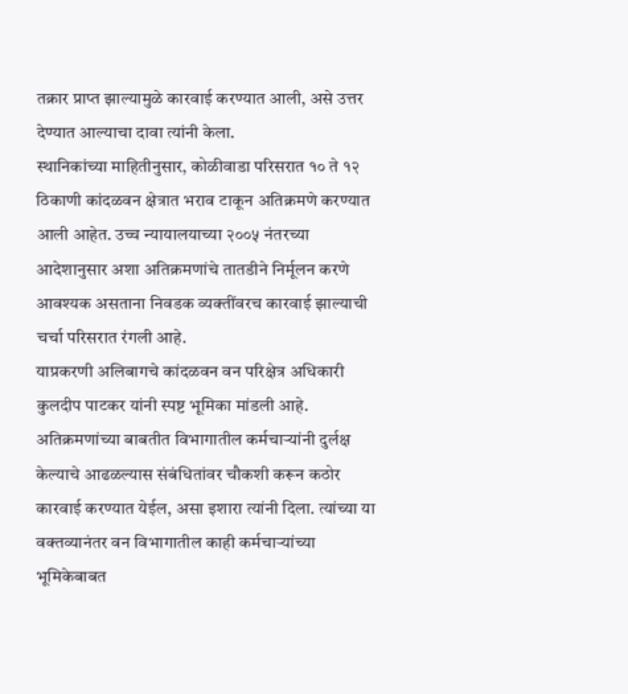तक्रार प्राप्त झाल्यामुळे कारवाई करण्यात आली, असे उत्तर देण्यात आल्याचा दावा त्यांनी केला.
स्थानिकांच्या माहितीनुसार, कोळीवाडा परिसरात १० ते १२ ठिकाणी कांदळवन क्षेत्रात भराव टाकून अतिक्रमणे करण्यात आली आहेत. उच्च न्यायालयाच्या २००५ नंतरच्या आदेशानुसार अशा अतिक्रमणांचे तातडीने निर्मूलन करणे आवश्यक असताना निवडक व्यक्तींवरच कारवाई झाल्याची चर्चा परिसरात रंगली आहे.
याप्रकरणी अलिबागचे कांदळवन वन परिक्षेत्र अधिकारी कुलदीप पाटकर यांनी स्पष्ट भूमिका मांडली आहे. अतिक्रमणांच्या बाबतीत विभागातील कर्मचाऱ्यांनी दुर्लक्ष केल्याचे आढळल्यास संबंधितांवर चौकशी करून कठोर कारवाई करण्यात येईल, असा इशारा त्यांनी दिला. त्यांच्या या वक्तव्यानंतर वन विभागातील काही कर्मचाऱ्यांच्या भूमिकेबाबत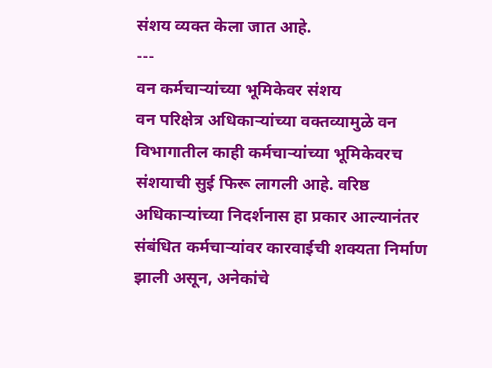संशय व्यक्त केला जात आहे.
---
वन कर्मचाऱ्यांच्या भूमिकेवर संशय
वन परिक्षेत्र अधिकाऱ्यांच्या वक्तव्यामुळे वन विभागातील काही कर्मचाऱ्यांच्या भूमिकेवरच संशयाची सुई फिरू लागली आहे. वरिष्ठ अधिकाऱ्यांच्या निदर्शनास हा प्रकार आल्यानंतर संबंधित कर्मचाऱ्यांवर कारवाईची शक्यता निर्माण झाली असून, अनेकांचे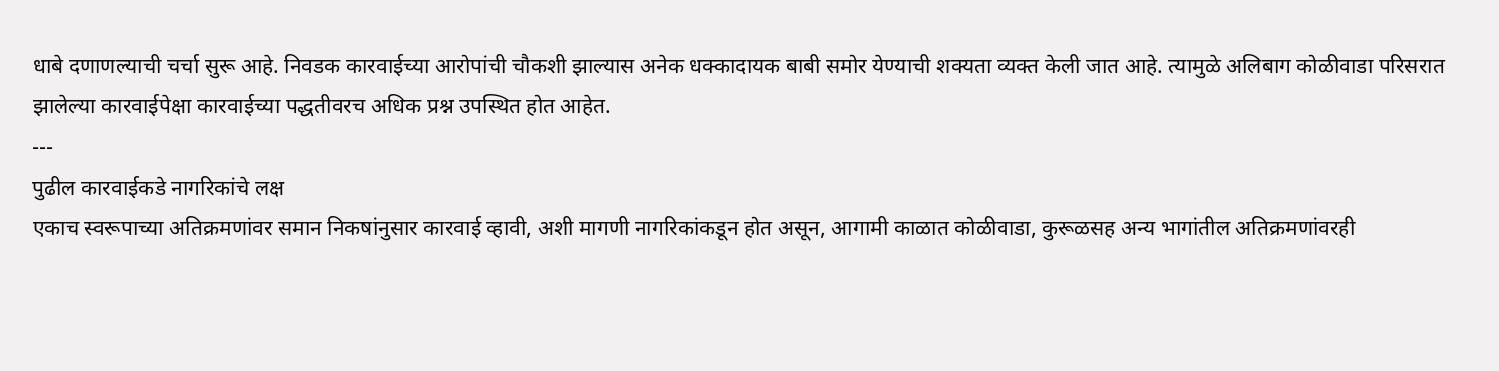धाबे दणाणल्याची चर्चा सुरू आहे. निवडक कारवाईच्या आरोपांची चौकशी झाल्यास अनेक धक्कादायक बाबी समोर येण्याची शक्यता व्यक्त केली जात आहे. त्यामुळे अलिबाग कोळीवाडा परिसरात झालेल्या कारवाईपेक्षा कारवाईच्या पद्धतीवरच अधिक प्रश्न उपस्थित होत आहेत.
---
पुढील कारवाईकडे नागरिकांचे लक्ष
एकाच स्वरूपाच्या अतिक्रमणांवर समान निकषांनुसार कारवाई व्हावी, अशी मागणी नागरिकांकडून होत असून, आगामी काळात कोळीवाडा, कुरूळसह अन्य भागांतील अतिक्रमणांवरही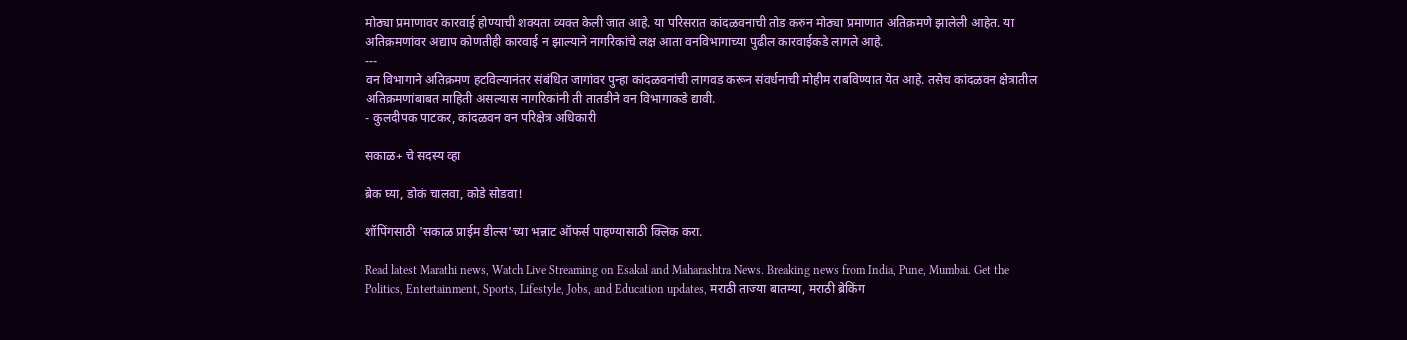मोठ्या प्रमाणावर कारवाई होण्याची शक्यता व्यक्त केली जात आहे. या परिसरात कांदळवनाची तोड करुन मोठ्या प्रमाणात अतिक्रमणे झालेली आहेत. या अतिक्रमणांवर अद्याप कोणतीही कारवाई न झाल्याने नागरिकांचे लक्ष आता वनविभागाच्या पुढील कारवाईकडे लागले आहे.
---
वन विभागाने अतिक्रमण हटविल्यानंतर संबंधित जागांवर पुन्हा कांदळवनांची लागवड करून संवर्धनाची मोहीम राबविण्यात येत आहे. तसेच कांदळवन क्षेत्रातील अतिक्रमणांबाबत माहिती असल्यास नागरिकांनी ती तातडीने वन विभागाकडे द्यावी.
- कुलदीपक पाटकर, कांदळवन वन परिक्षेत्र अधिकारी

सकाळ+ चे सदस्य व्हा

ब्रेक घ्या, डोकं चालवा, कोडे सोडवा!

शॉपिंगसाठी 'सकाळ प्राईम डील्स'च्या भन्नाट ऑफर्स पाहण्यासाठी क्लिक करा.

Read latest Marathi news, Watch Live Streaming on Esakal and Maharashtra News. Breaking news from India, Pune, Mumbai. Get the Politics, Entertainment, Sports, Lifestyle, Jobs, and Education updates, मराठी ताज्या बातम्या, मराठी ब्रेकिंग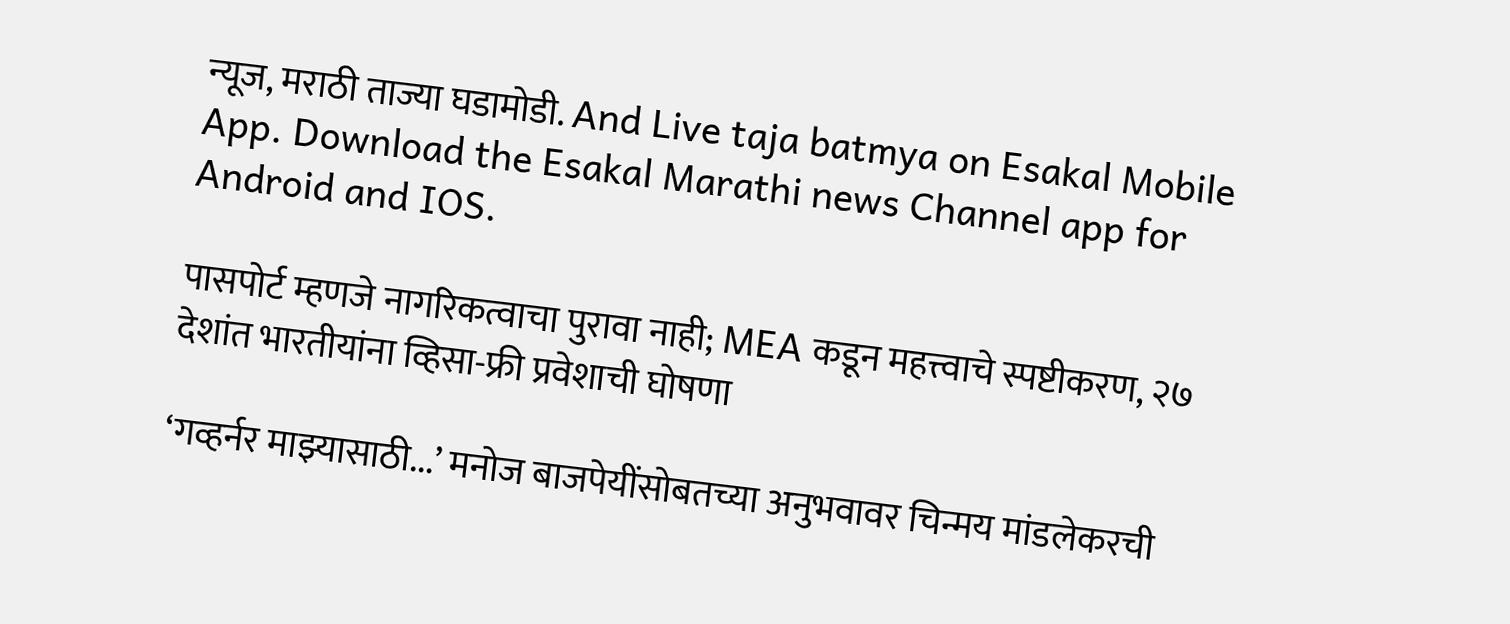न्यूज, मराठी ताज्या घडामोडी. And Live taja batmya on Esakal Mobile App. Download the Esakal Marathi news Channel app for Android and IOS.

पासपोर्ट म्हणजे नागरिकत्वाचा पुरावा नाही; MEA कडून महत्त्वाचे स्पष्टीकरण, २७ देशांत भारतीयांना व्हिसा-फ्री प्रवेशाची घोषणा

‘गव्हर्नर माझ्यासाठी...’ मनोज बाजपेयींसोबतच्या अनुभवावर चिन्मय मांडलेकरची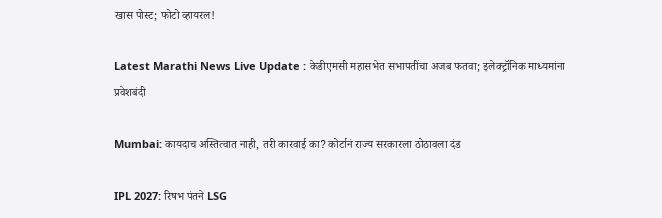खास पोस्ट; फोटो व्हायरल!

Latest Marathi News Live Update : केडीएमसी महासभेत सभापतींचा अजब फतवा; इलेक्ट्रॉनिक माध्यमांना प्रवेशबंदी

Mumbai: कायदाच अस्तित्वात नाही, तरी कारवाई का? कोर्टानं राज्य सरकारला ठोठावला दंड

IPL 2027: रिषभ पंतने LSG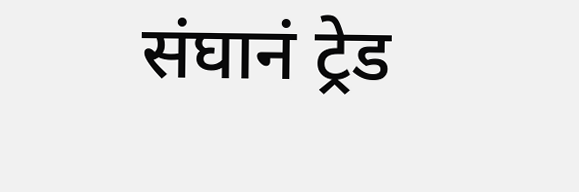संघानं ट्रेड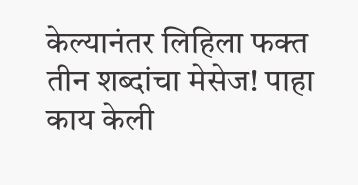केल्यानंतर लिहिला फक्त तीन शब्दांचा मेसेज! पाहा काय केली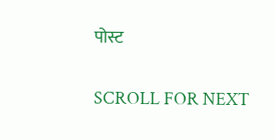पोस्ट

SCROLL FOR NEXT